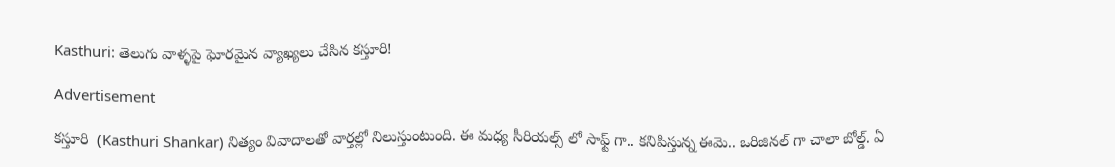Kasthuri: తెలుగు వాళ్ళపై ఘోరమైన వ్యాఖ్యలు చేసిన కస్తూరి!

Advertisement

కస్తూరి  (Kasthuri Shankar) నిత్యం వివాదాలతో వార్తల్లో నిలుస్తుంటుంది. ఈ మధ్య సీరియల్స్ లో సాఫ్ట్ గా.. కనిపిస్తున్న ఈమె.. ఒరిజినల్ గా చాలా బోల్డ్. ఏ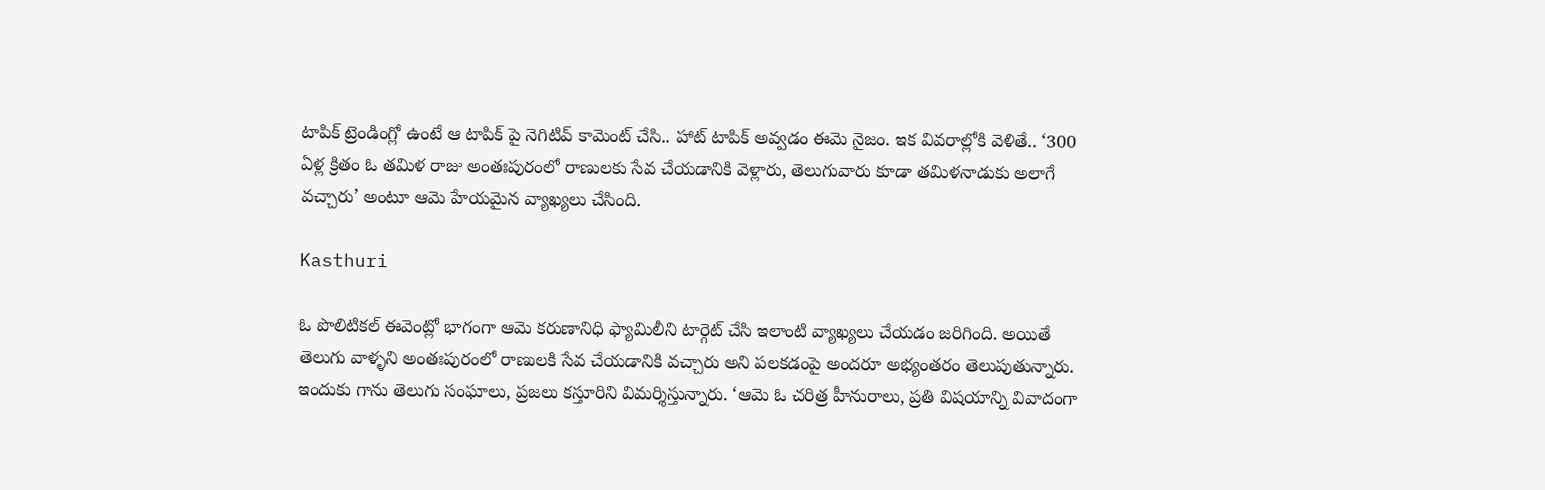టాపిక్ ట్రెండింగ్లో ఉంటే ఆ టాపిక్ పై నెగిటివ్ కామెంట్ చేసి.. హాట్ టాపిక్ అవ్వడం ఈమె నైజం. ఇక వివరాల్లోకి వెళితే.. ‘300 ఏళ్ల క్రితం ఓ తమిళ రాజు అంతఃపురంలో రాణులకు సేవ చేయడానికి వెళ్లారు, తెలుగువారు కూడా తమిళనాడుకు అలాగే వచ్చారు’ అంటూ ఆమె హేయమైన వ్యాఖ్యలు చేసింది.

Kasthuri

ఓ పొలిటికల్ ఈవెంట్లో భాగంగా ఆమె కరుణానిధి ఫ్యామిలీని టార్గెట్ చేసి ఇలాంటి వ్యాఖ్యలు చేయడం జరిగింది. అయితే తెలుగు వాళ్ళని అంతఃపురంలో రాణులకి సేవ చేయడానికి వచ్చారు అని పలకడంపై అందరూ అభ్యంతరం తెలుపుతున్నారు. ఇందుకు గాను తెలుగు సంఘాలు, ప్రజలు కస్తూరిని విమర్శిస్తున్నారు. ‘ఆమె ఓ చరిత్ర హీనురాలు, ప్రతి విషయాన్ని వివాదంగా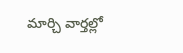మార్చి వార్తల్లో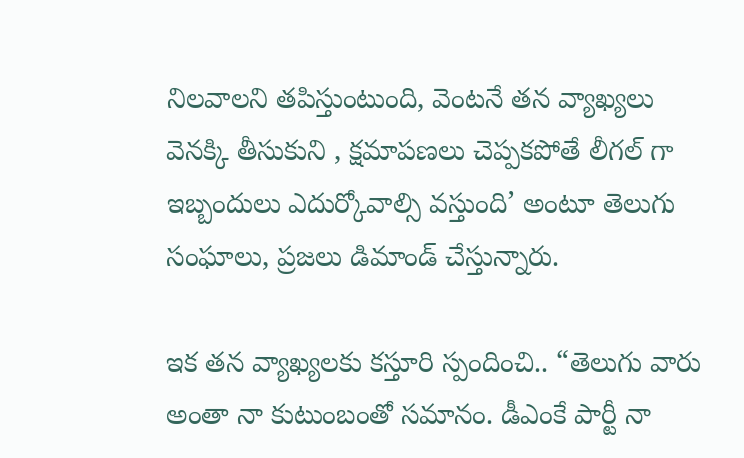నిలవాలని తపిస్తుంటుంది, వెంటనే తన వ్యాఖ్యలు వెనక్కి తీసుకుని , క్షమాపణలు చెప్పకపోతే లీగల్ గా ఇబ్బందులు ఎదుర్కోవాల్సి వస్తుంది’ అంటూ తెలుగు సంఘాలు, ప్రజలు డిమాండ్ చేస్తున్నారు.

ఇక తన వ్యాఖ్యలకు కస్తూరి స్పందించి.. “తెలుగు వారు అంతా నా కుటుంబంతో సమానం. డీఎంకే పార్టీ నా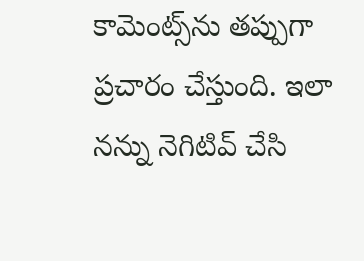కామెంట్స్‌ను తప్పుగా ప్రచారం చేస్తుంది. ఇలా నన్ను నెగిటివ్ చేసి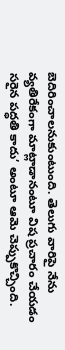బెదిరించాలనుకుంటుంది. తెలుగు వారిపై నేను వ్యతిరేకంగా మాట్లాడానంటూ విష ప్రచారం చేయడం సరైన పద్ధతి కాదు’ అంటూ ఆమె చెప్పుకొచ్చింది.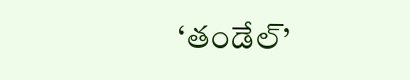‘తండేల్’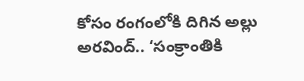కోసం రంగంలోకి దిగిన అల్లు అరవింద్.. ‘సంక్రాంతికి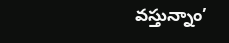వస్తున్నాం’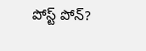పోస్ట్ పోన్?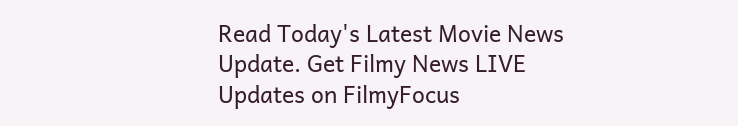Read Today's Latest Movie News Update. Get Filmy News LIVE Updates on FilmyFocus